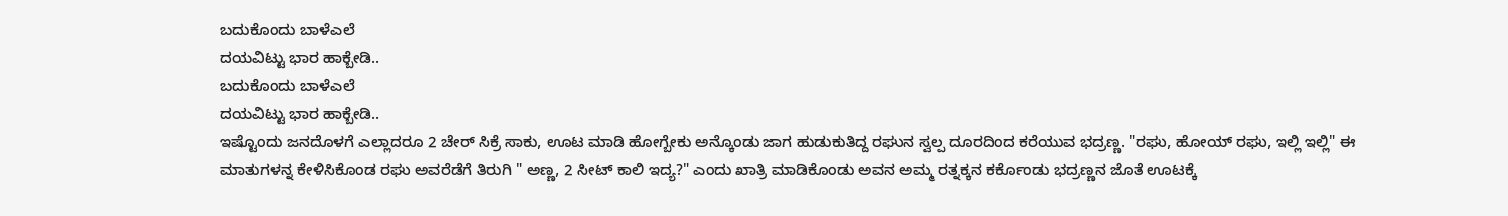ಬದುಕೊಂದು ಬಾಳೆಎಲೆ
ದಯವಿಟ್ಟು ಭಾರ ಹಾಕ್ಬೇಡಿ..
ಬದುಕೊಂದು ಬಾಳೆಎಲೆ
ದಯವಿಟ್ಟು ಭಾರ ಹಾಕ್ಬೇಡಿ..
ಇಷ್ಟೊಂದು ಜನದೊಳಗೆ ಎಲ್ಲಾದರೂ 2 ಚೇರ್ ಸಿಕ್ರೆ ಸಾಕು, ಊಟ ಮಾಡಿ ಹೋಗ್ಬೇಕು ಅನ್ಕೊಂಡು ಜಾಗ ಹುಡುಕುತಿದ್ದ ರಘುನ ಸ್ವಲ್ಪ ದೂರದಿಂದ ಕರೆಯುವ ಭದ್ರಣ್ಣ. "ರಘು, ಹೋಯ್ ರಘು, ಇಲ್ಲಿ ಇಲ್ಲಿ" ಈ ಮಾತುಗಳನ್ನ ಕೇಳಿಸಿಕೊಂಡ ರಘು ಅವರೆಡೆಗೆ ತಿರುಗಿ " ಅಣ್ಣ, 2 ಸೀಟ್ ಕಾಲಿ ಇದ್ಯ?" ಎಂದು ಖಾತ್ರಿ ಮಾಡಿಕೊಂಡು ಅವನ ಅಮ್ಮ ರತ್ನಕ್ಕನ ಕರ್ಕೊಂಡು ಭದ್ರಣ್ಣನ ಜೊತೆ ಊಟಕ್ಕೆ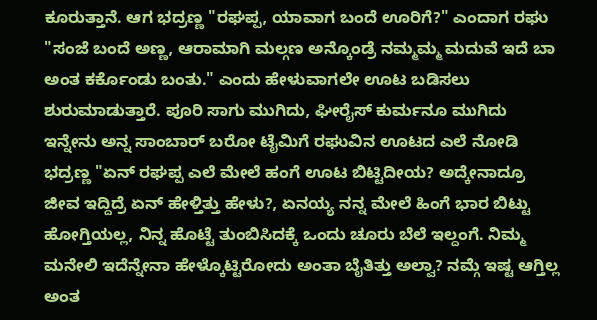ಕೂರುತ್ತಾನೆ. ಆಗ ಭದ್ರಣ್ಣ "ರಘಪ್ಪ, ಯಾವಾಗ ಬಂದೆ ಊರಿಗೆ?" ಎಂದಾಗ ರಘು "ಸಂಜೆ ಬಂದೆ ಅಣ್ಣ, ಆರಾಮಾಗಿ ಮಲ್ಗಣ ಅನ್ಕೊಂಡ್ರೆ ನಮ್ಮಮ್ಮ ಮದುವೆ ಇದೆ ಬಾ ಅಂತ ಕರ್ಕೊಂಡು ಬಂತು." ಎಂದು ಹೇಳುವಾಗಲೇ ಊಟ ಬಡಿಸಲು ಶುರುಮಾಡುತ್ತಾರೆ. ಪೂರಿ ಸಾಗು ಮುಗಿದು, ಘೀರೈಸ್ ಕುರ್ಮನೂ ಮುಗಿದು ಇನ್ನೇನು ಅನ್ನ ಸಾಂಬಾರ್ ಬರೋ ಟೈಮಿಗೆ ರಘುವಿನ ಊಟದ ಎಲೆ ನೋಡಿ ಭದ್ರಣ್ಣ "ಏನ್ ರಘಪ್ಪ ಎಲೆ ಮೇಲೆ ಹಂಗೆ ಊಟ ಬಿಟ್ಟಿದೀಯ? ಅದ್ಕೇನಾದ್ರೂ ಜೀವ ಇದ್ದಿದ್ರೆ ಏನ್ ಹೇಳ್ತಿತ್ತು ಹೇಳು?, ಏನಯ್ಯ ನನ್ನ ಮೇಲೆ ಹಿಂಗೆ ಭಾರ ಬಿಟ್ಟು ಹೋಗ್ತಿಯಲ್ಲ, ನಿನ್ನ ಹೊಟ್ಟೆ ತುಂಬಿಸಿದಕ್ಕೆ ಒಂದು ಚೂರು ಬೆಲೆ ಇಲ್ದಂಗೆ. ನಿಮ್ಮ ಮನೇಲಿ ಇದೆನ್ನೇನಾ ಹೇಳ್ಕೊಟ್ಟಿರೋದು ಅಂತಾ ಬೈತಿತ್ತು ಅಲ್ವಾ? ನಮ್ಗೆ ಇಷ್ಟ ಆಗ್ತಿಲ್ಲ ಅಂತ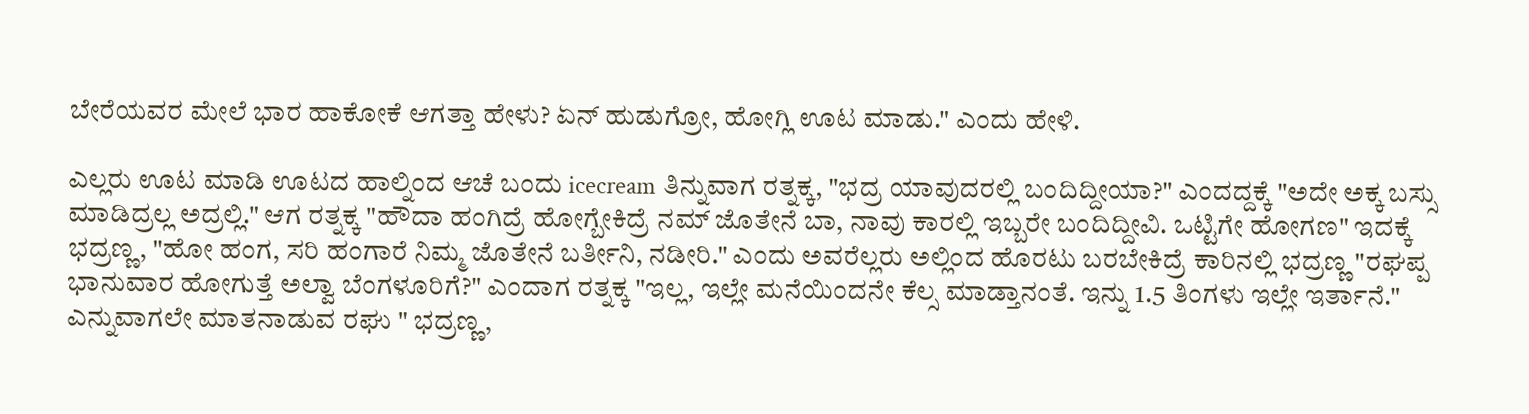ಬೇರೆಯವರ ಮೇಲೆ ಭಾರ ಹಾಕೋಕೆ ಆಗತ್ತಾ ಹೇಳು? ಏನ್ ಹುಡುಗ್ರೋ, ಹೋಗ್ಲಿ ಊಟ ಮಾಡು." ಎಂದು ಹೇಳಿ.

ಎಲ್ಲರು ಊಟ ಮಾಡಿ ಊಟದ ಹಾಲ್ನಿಂದ ಆಚೆ ಬಂದು icecream ತಿನ್ನುವಾಗ ರತ್ನಕ್ಕ, "ಭದ್ರ ಯಾವುದರಲ್ಲಿ ಬಂದಿದ್ದೀಯಾ?" ಎಂದದ್ದಕ್ಕೆ "ಅದೇ ಅಕ್ಕ ಬಸ್ಸು ಮಾಡಿದ್ರಲ್ಲ ಅದ್ರಲ್ಲಿ." ಆಗ ರತ್ನಕ್ಕ "ಹೌದಾ ಹಂಗಿದ್ರೆ ಹೋಗ್ಬೇಕಿದ್ರೆ ನಮ್ ಜೊತೇನೆ ಬಾ, ನಾವು ಕಾರಲ್ಲಿ ಇಬ್ಬರೇ ಬಂದಿದ್ದೀವಿ. ಒಟ್ಟಿಗೇ ಹೋಗಣ" ಇದಕ್ಕೆ ಭದ್ರಣ್ಣ, "ಹೋ ಹಂಗ, ಸರಿ ಹಂಗಾರೆ ನಿಮ್ಮ ಜೊತೇನೆ ಬರ್ತೀನಿ, ನಡೀರಿ." ಎಂದು ಅವರೆಲ್ಲರು ಅಲ್ಲಿಂದ ಹೊರಟು ಬರಬೇಕಿದ್ರೆ ಕಾರಿನಲ್ಲಿ ಭದ್ರಣ್ಣ "ರಘಪ್ಪ ಭಾನುವಾರ ಹೋಗುತ್ತೆ ಅಲ್ವಾ ಬೆಂಗಳೂರಿಗೆ?" ಎಂದಾಗ ರತ್ನಕ್ಕ "ಇಲ್ಲ, ಇಲ್ಲೇ ಮನೆಯಿಂದನೇ ಕೆಲ್ಸ ಮಾಡ್ತಾನಂತೆ. ಇನ್ನು 1.5 ತಿಂಗಳು ಇಲ್ಲೇ ಇರ್ತಾನೆ." ಎನ್ನುವಾಗಲೇ ಮಾತನಾಡುವ ರಘು " ಭದ್ರಣ್ಣ,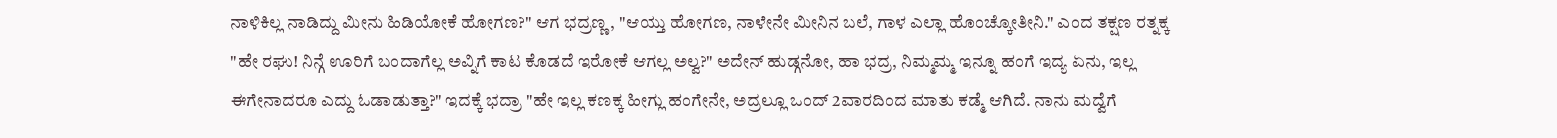ನಾಳಿಕಿಲ್ಲ ನಾಡಿದ್ದು ಮೀನು ಹಿಡಿಯೋಕೆ ಹೋಗಣ?" ಆಗ ಭದ್ರಣ್ಣ, "ಆಯ್ತು ಹೋಗಣ, ನಾಳೇನೇ ಮೀನಿನ ಬಲೆ, ಗಾಳ ಎಲ್ಲಾ ಹೊಂಚ್ಕೋತೀನಿ." ಎಂದ ತಕ್ಷಣ ರತ್ನಕ್ಕ "ಹೇ ರಘು! ನಿನ್ಗೆ ಊರಿಗೆ ಬಂದಾಗೆಲ್ಲ ಅವ್ನಿಗೆ ಕಾಟ ಕೊಡದೆ ಇರೋಕೆ ಆಗಲ್ಲ ಅಲ್ವ?" ಅದೇನ್ ಹುಡ್ಗನೋ, ಹಾ ಭದ್ರ, ನಿಮ್ಮಮ್ಮ ಇನ್ನೂ ಹಂಗೆ ಇದ್ಯ ಏನು, ಇಲ್ಲ ಈಗೇನಾದರೂ ಎದ್ದು ಓಡಾಡುತ್ತಾ?" ಇದಕ್ಕೆ ಭದ್ರಾ "ಹೇ ಇಲ್ಲ ಕಣಕ್ಕ ಹೀಗ್ಲು ಹಂಗೇನೇ, ಅದ್ರಲ್ಲೂ ಒಂದ್ 2ವಾರದಿಂದ ಮಾತು ಕಡ್ಮೆ ಆಗಿದೆ. ನಾನು ಮದ್ವೆಗೆ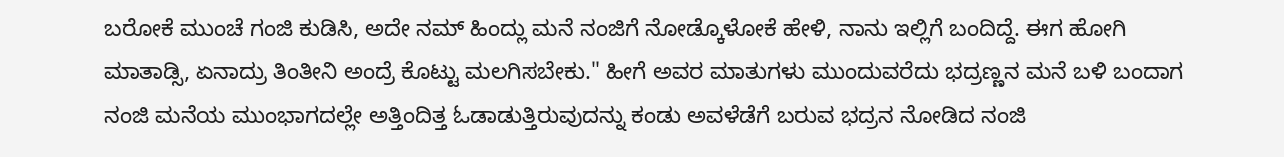ಬರೋಕೆ ಮುಂಚೆ ಗಂಜಿ ಕುಡಿಸಿ, ಅದೇ ನಮ್ ಹಿಂದ್ಲು ಮನೆ ನಂಜಿಗೆ ನೋಡ್ಕೊಳೋಕೆ ಹೇಳಿ, ನಾನು ಇಲ್ಲಿಗೆ ಬಂದಿದ್ದೆ. ಈಗ ಹೋಗಿ ಮಾತಾಡ್ಸಿ, ಏನಾದ್ರು ತಿಂತೀನಿ ಅಂದ್ರೆ ಕೊಟ್ಟು ಮಲಗಿಸಬೇಕು." ಹೀಗೆ ಅವರ ಮಾತುಗಳು ಮುಂದುವರೆದು ಭದ್ರಣ್ಣನ ಮನೆ ಬಳಿ ಬಂದಾಗ ನಂಜಿ ಮನೆಯ ಮುಂಭಾಗದಲ್ಲೇ ಅತ್ತಿಂದಿತ್ತ ಓಡಾಡುತ್ತಿರುವುದನ್ನು ಕಂಡು ಅವಳೆಡೆಗೆ ಬರುವ ಭದ್ರನ ನೋಡಿದ ನಂಜಿ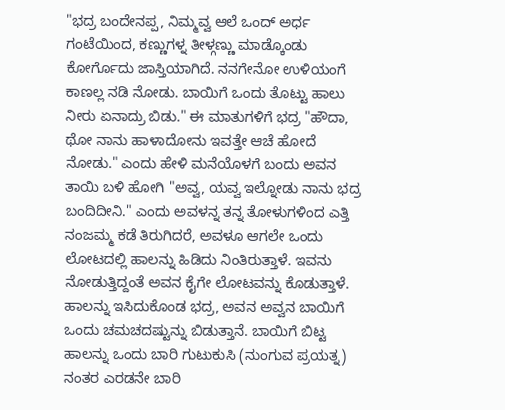"ಭದ್ರ ಬಂದೇನಪ್ಪ, ನಿಮ್ಮವ್ವ ಆಲೆ ಒಂದ್ ಅರ್ಧ ಗಂಟೆಯಿಂದ, ಕಣ್ಣುಗಳ್ನ ತೀಳ್ಗಣ್ಣು ಮಾಡ್ಕೊಂಡು ಕೋರ್ಗೊದು ಜಾಸ್ತಿಯಾಗಿದೆ. ನನಗೇನೋ ಉಳಿಯಂಗೆ ಕಾಣಲ್ಲ ನಡಿ ನೋಡು. ಬಾಯಿಗೆ ಒಂದು ತೊಟ್ಟು ಹಾಲು ನೀರು ಏನಾದ್ರು ಬಿಡು." ಈ ಮಾತುಗಳಿಗೆ ಭದ್ರ "ಹೌದಾ, ಥೋ ನಾನು ಹಾಳಾದೋನು ಇವತ್ತೇ ಆಚೆ ಹೋದೆ ನೋಡು." ಎಂದು ಹೇಳಿ ಮನೆಯೊಳಗೆ ಬಂದು ಅವನ ತಾಯಿ ಬಳಿ ಹೋಗಿ "ಅವ್ವ, ಯವ್ವ ಇಲ್ನೋಡು ನಾನು ಭದ್ರ ಬಂದಿದೀನಿ." ಎಂದು ಅವಳನ್ನ ತನ್ನ ತೋಳುಗಳಿಂದ ಎತ್ತಿ ನಂಜಮ್ಮ ಕಡೆ ತಿರುಗಿದರೆ, ಅವಳೂ ಆಗಲೇ ಒಂದು ಲೋಟದಲ್ಲಿ ಹಾಲನ್ನು ಹಿಡಿದು ನಿಂತಿರುತ್ತಾಳೆ. ಇವನು ನೋಡುತ್ತಿದ್ದಂತೆ ಅವನ ಕೈಗೇ ಲೋಟವನ್ನು ಕೊಡುತ್ತಾಳೆ. ಹಾಲನ್ನು ಇಸಿದುಕೊಂಡ ಭದ್ರ, ಅವನ ಅವ್ವನ ಬಾಯಿಗೆ ಒಂದು ಚಮಚದಷ್ಟುನ್ನು ಬಿಡುತ್ತಾನೆ. ಬಾಯಿಗೆ ಬಿಟ್ಟ ಹಾಲನ್ನು ಒಂದು ಬಾರಿ ಗುಟುಕುಸಿ (ನುಂಗುವ ಪ್ರಯತ್ನ) ನಂತರ ಎರಡನೇ ಬಾರಿ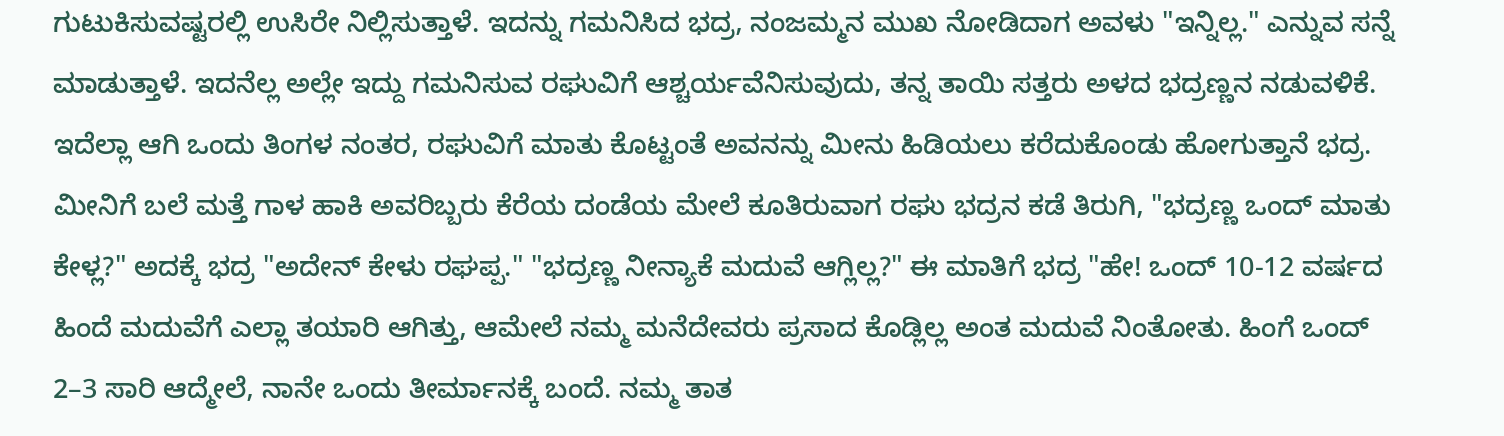ಗುಟುಕಿಸುವಷ್ಟರಲ್ಲಿ ಉಸಿರೇ ನಿಲ್ಲಿಸುತ್ತಾಳೆ. ಇದನ್ನು ಗಮನಿಸಿದ ಭದ್ರ, ನಂಜಮ್ಮನ ಮುಖ ನೋಡಿದಾಗ ಅವಳು "ಇನ್ನಿಲ್ಲ." ಎನ್ನುವ ಸನ್ನೆ ಮಾಡುತ್ತಾಳೆ. ಇದನೆಲ್ಲ ಅಲ್ಲೇ ಇದ್ದು ಗಮನಿಸುವ ರಘುವಿಗೆ ಆಶ್ಚರ್ಯವೆನಿಸುವುದು, ತನ್ನ ತಾಯಿ ಸತ್ತರು ಅಳದ ಭದ್ರಣ್ಣನ ನಡುವಳಿಕೆ.
ಇದೆಲ್ಲಾ ಆಗಿ ಒಂದು ತಿಂಗಳ ನಂತರ, ರಘುವಿಗೆ ಮಾತು ಕೊಟ್ಟಂತೆ ಅವನನ್ನು ಮೀನು ಹಿಡಿಯಲು ಕರೆದುಕೊಂಡು ಹೋಗುತ್ತಾನೆ ಭದ್ರ. ಮೀನಿಗೆ ಬಲೆ ಮತ್ತೆ ಗಾಳ ಹಾಕಿ ಅವರಿಬ್ಬರು ಕೆರೆಯ ದಂಡೆಯ ಮೇಲೆ ಕೂತಿರುವಾಗ ರಘು ಭದ್ರನ ಕಡೆ ತಿರುಗಿ, "ಭದ್ರಣ್ಣ ಒಂದ್ ಮಾತು ಕೇಳ್ಲ?" ಅದಕ್ಕೆ ಭದ್ರ "ಅದೇನ್ ಕೇಳು ರಘಪ್ಪ." "ಭದ್ರಣ್ಣ ನೀನ್ಯಾಕೆ ಮದುವೆ ಆಗ್ಲಿಲ್ಲ?" ಈ ಮಾತಿಗೆ ಭದ್ರ "ಹೇ! ಒಂದ್ 10-12 ವರ್ಷದ ಹಿಂದೆ ಮದುವೆಗೆ ಎಲ್ಲಾ ತಯಾರಿ ಆಗಿತ್ತು, ಆಮೇಲೆ ನಮ್ಮ ಮನೆದೇವರು ಪ್ರಸಾದ ಕೊಡ್ಲಿಲ್ಲ ಅಂತ ಮದುವೆ ನಿಂತೋತು. ಹಿಂಗೆ ಒಂದ್ 2–3 ಸಾರಿ ಆದ್ಮೇಲೆ, ನಾನೇ ಒಂದು ತೀರ್ಮಾನಕ್ಕೆ ಬಂದೆ. ನಮ್ಮ ತಾತ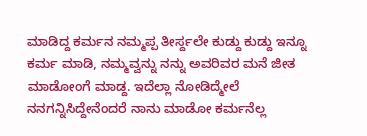ಮಾಡಿದ್ದ ಕರ್ಮನ ನಮ್ಮಪ್ಪ ತೀರ್ಸ್ದಲೇ ಕುಡ್ದು ಕುಡ್ದು ಇನ್ನೂ ಕರ್ಮ ಮಾಡಿ, ನಮ್ಮವ್ವನ್ನು ನನ್ನು ಅವರಿವರ ಮನೆ ಜೀತ ಮಾಡೋಂಗೆ ಮಾಡ್ದ. ಇದೆಲ್ಲಾ ನೋಡಿದ್ಮೇಲೆ ನನಗನ್ನಿಸಿದ್ದೇನೆಂದರೆ ನಾನು ಮಾಡೋ ಕರ್ಮನೆಲ್ಲ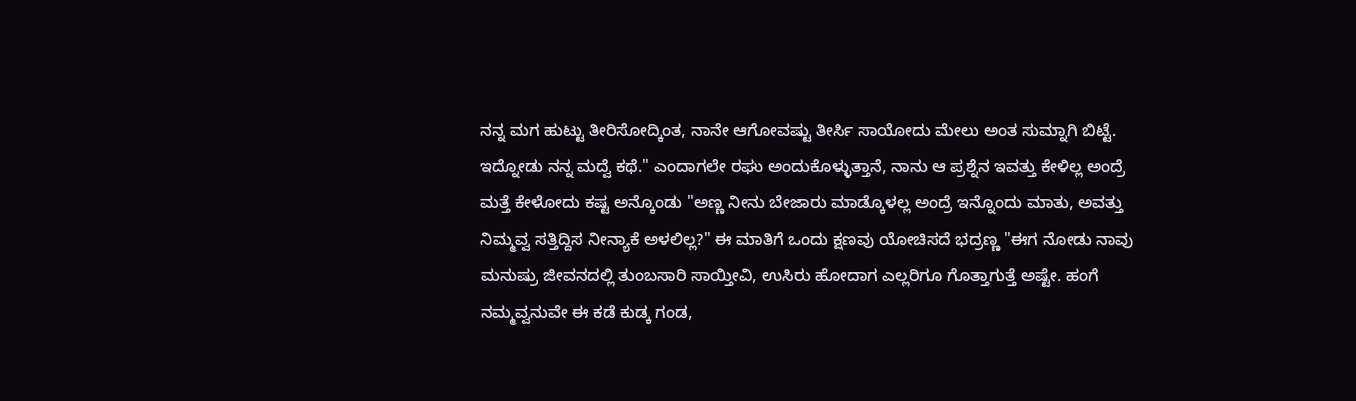ನನ್ನ ಮಗ ಹುಟ್ಟು ತೀರಿಸೋದ್ಕಿಂತ, ನಾನೇ ಆಗೋವಷ್ಟು ತೀರ್ಸಿ ಸಾಯೋದು ಮೇಲು ಅಂತ ಸುಮ್ನಾಗಿ ಬಿಟ್ಟೆ. ಇದ್ನೋಡು ನನ್ನ ಮದ್ವೆ ಕಥೆ." ಎಂದಾಗಲೇ ರಘು ಅಂದುಕೊಳ್ಳುತ್ತಾನೆ, ನಾನು ಆ ಪ್ರಶ್ನೆನ ಇವತ್ತು ಕೇಳಿಲ್ಲ ಅಂದ್ರೆ ಮತ್ತೆ ಕೇಳೋದು ಕಷ್ಟ ಅನ್ಕೊಂಡು "ಅಣ್ಣ ನೀನು ಬೇಜಾರು ಮಾಡ್ಕೊಳಲ್ಲ ಅಂದ್ರೆ ಇನ್ನೊಂದು ಮಾತು, ಅವತ್ತು ನಿಮ್ಮವ್ವ ಸತ್ತಿದ್ದಿಸ ನೀನ್ಯಾಕೆ ಅಳಲಿಲ್ಲ?" ಈ ಮಾತಿಗೆ ಒಂದು ಕ್ಷಣವು ಯೋಚಿಸದೆ ಭದ್ರಣ್ಣ "ಈಗ ನೋಡು ನಾವು ಮನುಷ್ರು ಜೀವನದಲ್ಲಿ ತುಂಬಸಾರಿ ಸಾಯ್ತೀವಿ, ಉಸಿರು ಹೋದಾಗ ಎಲ್ಲರಿಗೂ ಗೊತ್ತಾಗುತ್ತೆ ಅಷ್ಟೇ. ಹಂಗೆ ನಮ್ಮವ್ವನುವೇ ಈ ಕಡೆ ಕುಡ್ಕ ಗಂಡ,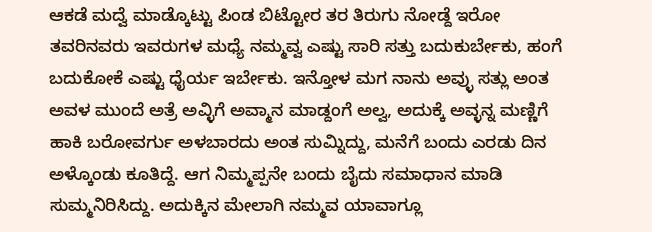ಆಕಡೆ ಮದ್ವೆ ಮಾಡ್ಕೊಟ್ಟು ಪಿಂಡ ಬಿಟ್ಟೋರ ತರ ತಿರುಗು ನೋಡ್ದೆ ಇರೋ ತವರಿನವರು ಇವರುಗಳ ಮಧ್ಯೆ ನಮ್ಮವ್ವ ಎಷ್ಟು ಸಾರಿ ಸತ್ತು ಬದುಕುರ್ಬೇಕು, ಹಂಗೆ ಬದುಕೋಕೆ ಎಷ್ಟು ಧೈರ್ಯ ಇರ್ಬೇಕು. ಇನ್ತೋಳ ಮಗ ನಾನು ಅವ್ಳು ಸತ್ಲು ಅಂತ ಅವಳ ಮುಂದೆ ಅತ್ರೆ ಅವ್ಳಿಗೆ ಅವ್ಮಾನ ಮಾಡ್ದಂಗೆ ಅಲ್ವ, ಅದುಕ್ಕೆ ಅವ್ಳನ್ನ ಮಣ್ಣಿಗೆ ಹಾಕಿ ಬರೋವರ್ಗು ಅಳಬಾರದು ಅಂತ ಸುಮ್ನಿದ್ದು, ಮನೆಗೆ ಬಂದು ಎರಡು ದಿನ ಅಳ್ಕೊಂಡು ಕೂತಿದ್ದೆ. ಆಗ ನಿಮ್ಮಪ್ಪನೇ ಬಂದು ಬೈದು ಸಮಾಧಾನ ಮಾಡಿ ಸುಮ್ಮನಿರಿಸಿದ್ದು. ಅದುಕ್ಕಿನ ಮೇಲಾಗಿ ನಮ್ಮವ ಯಾವಾಗ್ಲೂ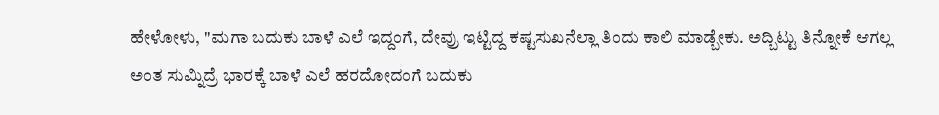ಹೇಳೋಳು, "ಮಗಾ ಬದುಕು ಬಾಳೆ ಎಲೆ ಇದ್ದಂಗೆ, ದೇವ್ರು ಇಟ್ಟಿದ್ದ ಕಷ್ಟಸುಖನೆಲ್ಲಾ ತಿಂದು ಕಾಲಿ ಮಾಡ್ಬೇಕು. ಅದ್ಬಿಟ್ಟು ತಿನ್ನೋಕೆ ಆಗಲ್ಲ ಅಂತ ಸುಮ್ನಿದ್ರೆ ಭಾರಕ್ಕೆ ಬಾಳೆ ಎಲೆ ಹರದೋದಂಗೆ ಬದುಕು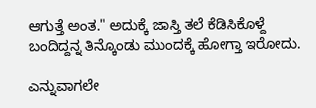ಆಗುತ್ತೆ ಅಂತ." ಅದುಕ್ಕೆ ಜಾಸ್ತಿ ತಲೆ ಕೆಡಿಸಿಕೊಳ್ದೆ ಬಂದಿದ್ದನ್ನ ತಿನ್ಕೊಂಡು ಮುಂದಕ್ಕೆ ಹೋಗ್ತಾ ಇರೋದು.

ಎನ್ನುವಾಗಲೇ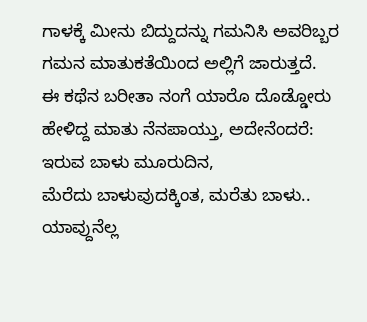ಗಾಳಕ್ಕೆ ಮೀನು ಬಿದ್ದುದನ್ನು ಗಮನಿಸಿ ಅವರಿಬ್ಬರ ಗಮನ ಮಾತುಕತೆಯಿಂದ ಅಲ್ಲಿಗೆ ಜಾರುತ್ತದೆ.
ಈ ಕಥೆನ ಬರೀತಾ ನಂಗೆ ಯಾರೊ ದೊಡ್ಡೋರು ಹೇಳಿದ್ದ ಮಾತು ನೆನಪಾಯ್ತು, ಅದೇನೆಂದರೆ:
ಇರುವ ಬಾಳು ಮೂರುದಿನ,
ಮೆರೆದು ಬಾಳುವುದಕ್ಕಿಂತ, ಮರೆತು ಬಾಳು..
ಯಾವ್ದುನೆಲ್ಲ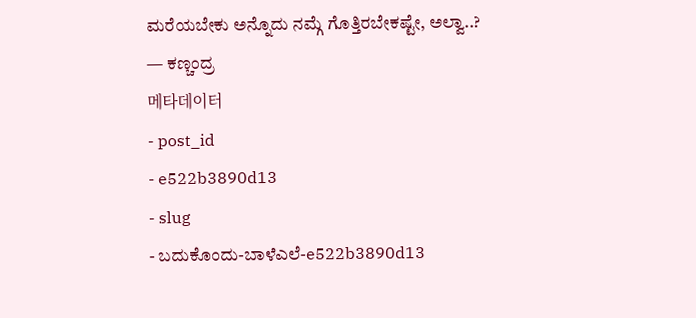ಮರೆಯಬೇಕು ಅನ್ನೊದು ನಮ್ಗೆ ಗೊತ್ತಿರಬೇಕಷ್ಟೇ, ಅಲ್ವಾ..?
— ಕಣ್ಚಂದ್ರ
메타데이터
- post_id
- e522b3890d13
- slug
- ಬದುಕೊಂದು-ಬಾಳೆಎಲೆ-e522b3890d13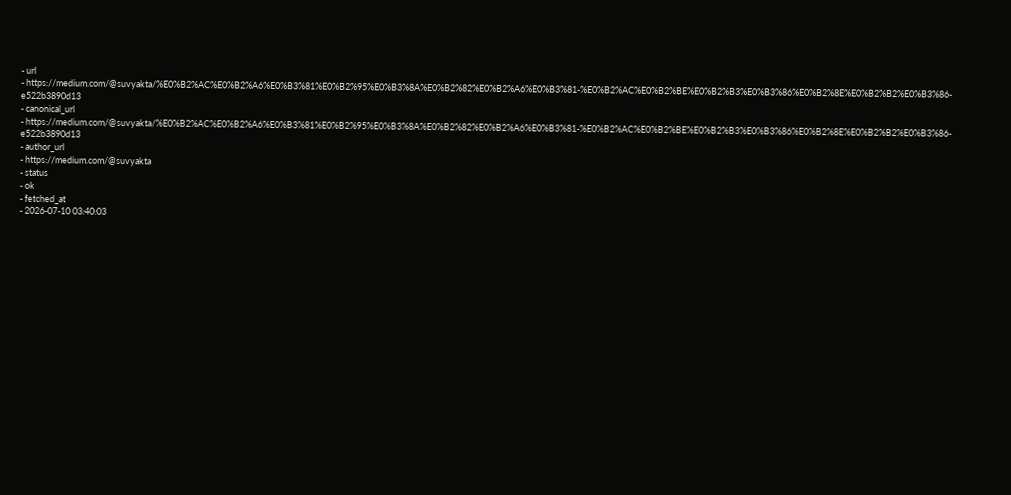- url
- https://medium.com/@suvyakta/%E0%B2%AC%E0%B2%A6%E0%B3%81%E0%B2%95%E0%B3%8A%E0%B2%82%E0%B2%A6%E0%B3%81-%E0%B2%AC%E0%B2%BE%E0%B2%B3%E0%B3%86%E0%B2%8E%E0%B2%B2%E0%B3%86-e522b3890d13
- canonical_url
- https://medium.com/@suvyakta/%E0%B2%AC%E0%B2%A6%E0%B3%81%E0%B2%95%E0%B3%8A%E0%B2%82%E0%B2%A6%E0%B3%81-%E0%B2%AC%E0%B2%BE%E0%B2%B3%E0%B3%86%E0%B2%8E%E0%B2%B2%E0%B3%86-e522b3890d13
- author_url
- https://medium.com/@suvyakta
- status
- ok
- fetched_at
- 2026-07-10 03:40:03